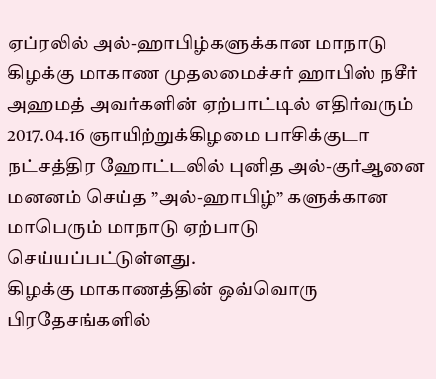ஏப்ரலில் அல்-ஹாபிழ்களுக்கான மாநாடு
கிழக்கு மாகாண முதலமைச்சர் ஹாபிஸ் நசீர் அஹமத் அவர்களின் ஏற்பாட்டில் எதிர்வரும் 2017.04.16 ஞாயிற்றுக்கிழமை பாசிக்குடா நட்சத்திர ஹோட்டலில் புனித அல்-குர்ஆனை மனனம் செய்த ”அல்-ஹாபிழ்” களுக்கான மாபெரும் மாநாடு ஏற்பாடு செய்யப்பட்டுள்ளது.
கிழக்கு மாகாணத்தின் ஒவ்வொரு பிரதேசங்களில்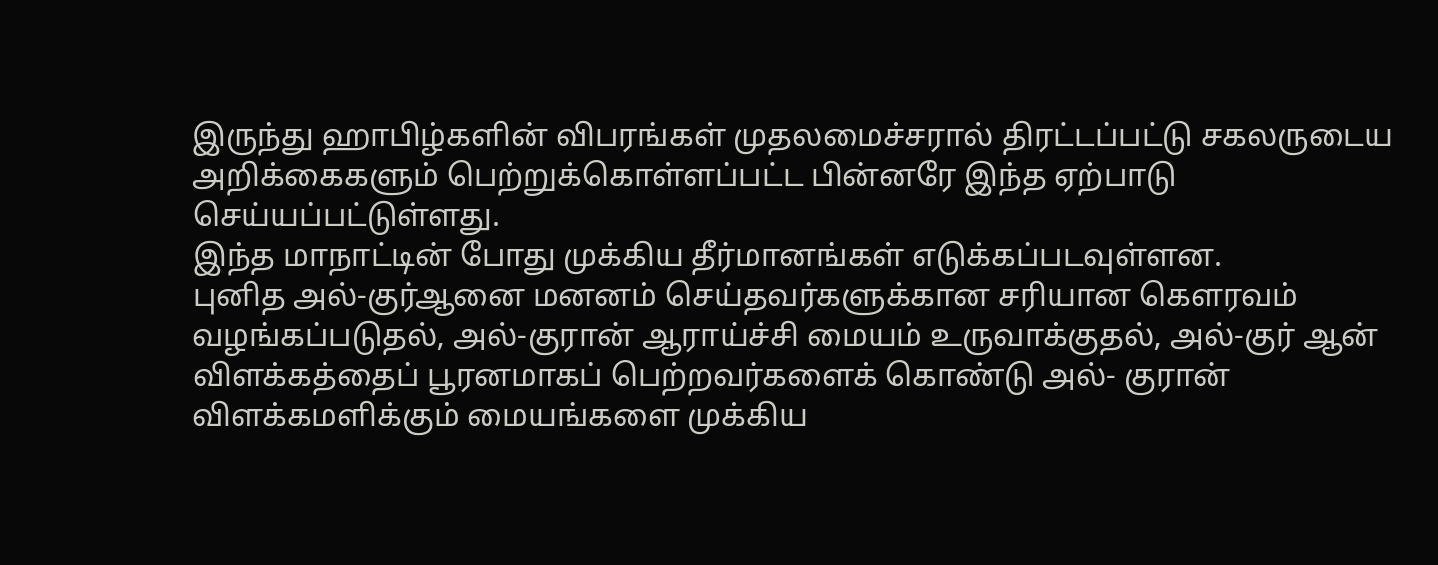இருந்து ஹாபிழ்களின் விபரங்கள் முதலமைச்சரால் திரட்டப்பட்டு சகலருடைய அறிக்கைகளும் பெற்றுக்கொள்ளப்பட்ட பின்னரே இந்த ஏற்பாடு செய்யப்பட்டுள்ளது.
இந்த மாநாட்டின் போது முக்கிய தீர்மானங்கள் எடுக்கப்படவுள்ளன.
புனித அல்-குர்ஆனை மனனம் செய்தவர்களுக்கான சரியான கெளரவம் வழங்கப்படுதல், அல்-குரான் ஆராய்ச்சி மையம் உருவாக்குதல், அல்-குர் ஆன் விளக்கத்தைப் பூரனமாகப் பெற்றவர்களைக் கொண்டு அல்- குரான் விளக்கமளிக்கும் மையங்களை முக்கிய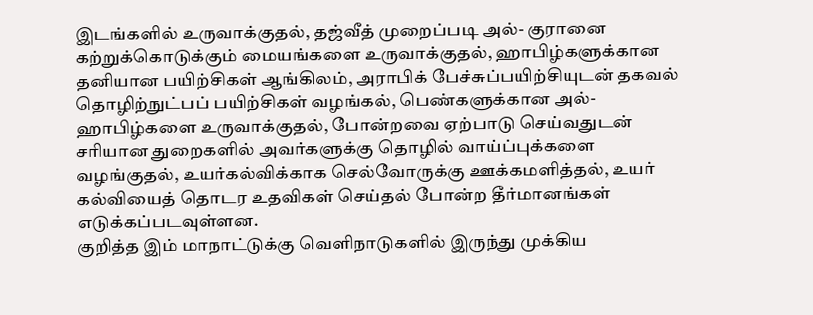இடங்களில் உருவாக்குதல், தஜ்வீத் முறைப்படி அல்- குரானை கற்றுக்கொடுக்கும் மையங்களை உருவாக்குதல், ஹாபிழ்களுக்கான தனியான பயிற்சிகள் ஆங்கிலம், அராபிக் பேச்சுப்பயிற்சியுடன் தகவல் தொழிற்நுட்பப் பயிற்சிகள் வழங்கல், பெண்களுக்கான அல்-ஹாபிழ்களை உருவாக்குதல், போன்றவை ஏற்பாடு செய்வதுடன் சரியான துறைகளில் அவர்களுக்கு தொழில் வாய்ப்புக்களை வழங்குதல், உயர்கல்விக்காக செல்வோருக்கு ஊக்கமளித்தல், உயர் கல்வியைத் தொடர உதவிகள் செய்தல் போன்ற தீர்மானங்கள் எடுக்கப்படவுள்ளன.
குறித்த இம் மாநாட்டுக்கு வெளிநாடுகளில் இருந்து முக்கிய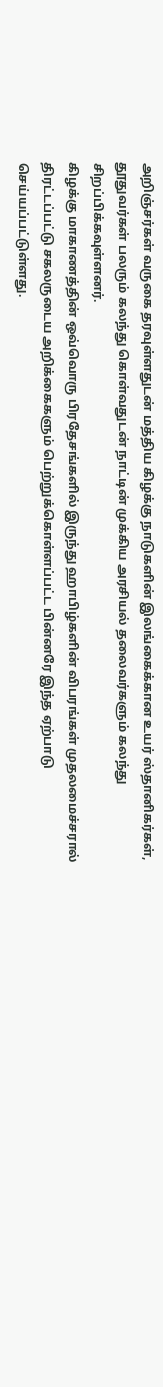அறிஞ்சர்கள் வருகை தரவுள்ளதுடன் மத்திய கிழக்கு நாடுகளின் இலங்கைக்கான உயர் ஸ்தானிகர்கள், தூதுவர்கள் பலரும் கலந்து கொள்வதுடன் நாட்டின் முக்கிய அரசியல் தலைவர்களும் கலந்து சிறப்பிக்கவுள்ளனர்.
கிழக்கு மாகாணத்தின் ஒவ்வொரு பிரதேசங்களில் இருந்து ஹாபிழ்களின் விபரங்கள் முதலமைச்சரால் திரட்டப்பட்டு சகலருடைய அறிக்கைகளும் பெற்றுக்கொள்ளப்பட்ட பின்னரே இந்த ஏற்பாடு செய்யப்பட்டுள்ளது.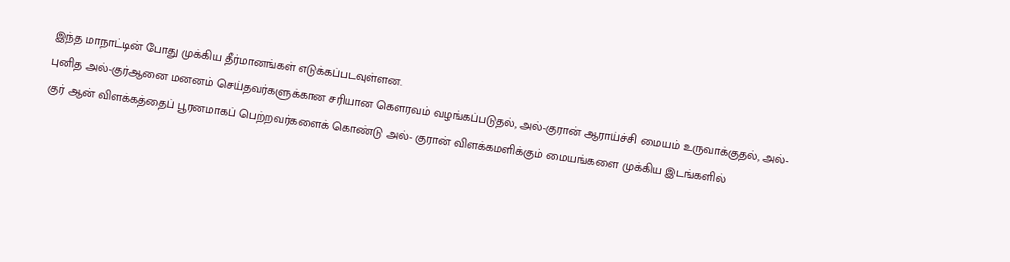இந்த மாநாட்டின் போது முக்கிய தீர்மானங்கள் எடுக்கப்படவுள்ளன.
புனித அல்-குர்ஆனை மனனம் செய்தவர்களுக்கான சரியான கெளரவம் வழங்கப்படுதல், அல்-குரான் ஆராய்ச்சி மையம் உருவாக்குதல், அல்-குர் ஆன் விளக்கத்தைப் பூரனமாகப் பெற்றவர்களைக் கொண்டு அல்- குரான் விளக்கமளிக்கும் மையங்களை முக்கிய இடங்களில்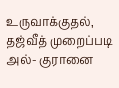உருவாக்குதல், தஜ்வீத் முறைப்படி அல்- குரானை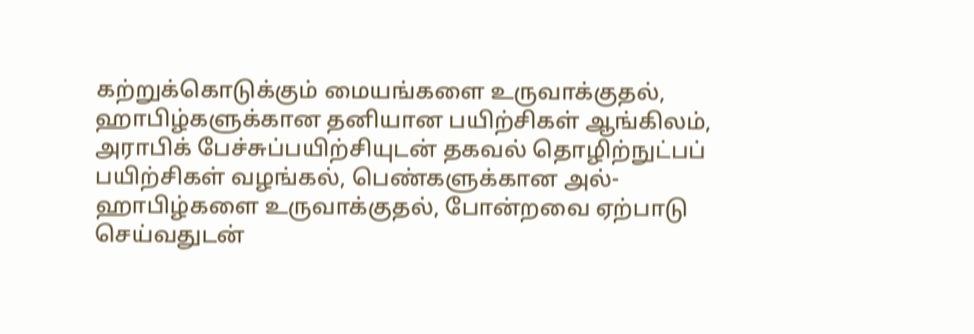கற்றுக்கொடுக்கும் மையங்களை உருவாக்குதல், ஹாபிழ்களுக்கான தனியான பயிற்சிகள் ஆங்கிலம், அராபிக் பேச்சுப்பயிற்சியுடன் தகவல் தொழிற்நுட்பப் பயிற்சிகள் வழங்கல், பெண்களுக்கான அல்-ஹாபிழ்களை உருவாக்குதல், போன்றவை ஏற்பாடு செய்வதுடன்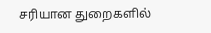சரியான துறைகளில்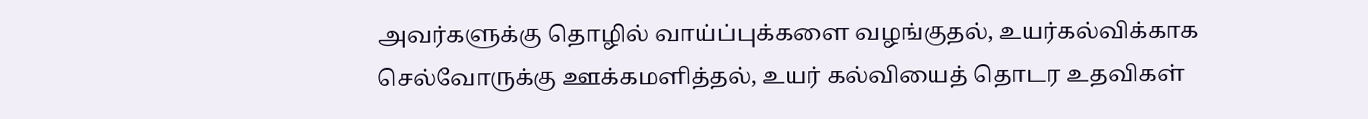அவர்களுக்கு தொழில் வாய்ப்புக்களை வழங்குதல், உயர்கல்விக்காக செல்வோருக்கு ஊக்கமளித்தல், உயர் கல்வியைத் தொடர உதவிகள்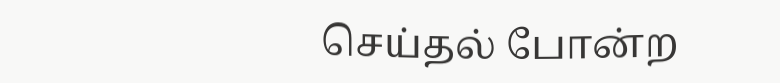செய்தல் போன்ற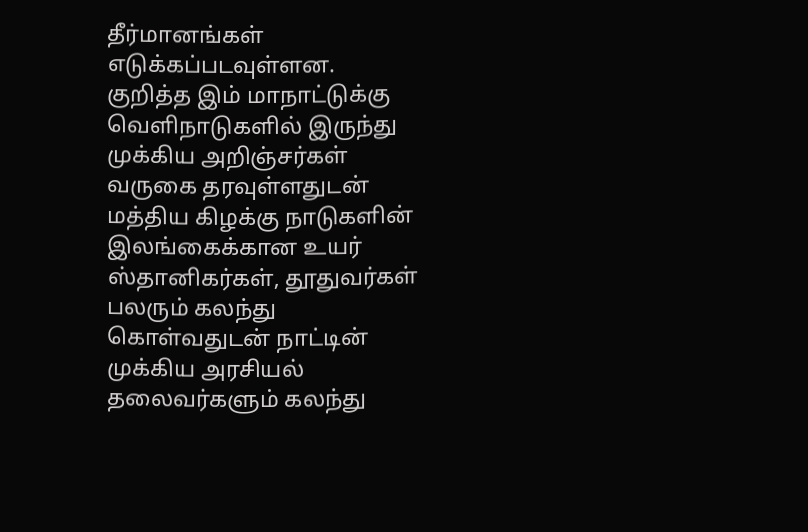தீர்மானங்கள் எடுக்கப்படவுள்ளன.
குறித்த இம் மாநாட்டுக்கு வெளிநாடுகளில் இருந்து முக்கிய அறிஞ்சர்கள் வருகை தரவுள்ளதுடன் மத்திய கிழக்கு நாடுகளின் இலங்கைக்கான உயர் ஸ்தானிகர்கள், தூதுவர்கள் பலரும் கலந்து கொள்வதுடன் நாட்டின் முக்கிய அரசியல் தலைவர்களும் கலந்து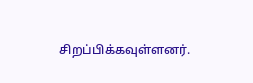சிறப்பிக்கவுள்ளனர்.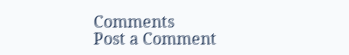Comments
Post a Comment